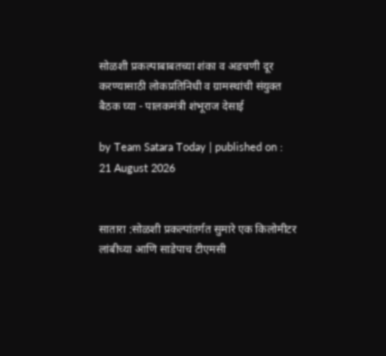सोळशी प्रकल्पाबाबतच्या शंका व अडचणी दूर करण्यासाठी लोकप्रतिनिधी व ग्रामस्थांची संयुक्त बैठक घ्या - पालकमंत्री शंभूराज देसाई

by Team Satara Today | published on : 21 August 2026


सातारा :सोळशी प्रकल्पांतर्गत सुमारे एक किलोमीटर लांबीच्या आणि साडेपाच टीएमसी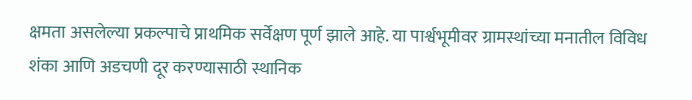क्षमता असलेल्या प्रकल्पाचे प्राथमिक सर्वेक्षण पूर्ण झाले आहे. या पार्श्वभूमीवर ग्रामस्थांच्या मनातील विविध शंका आणि अडचणी दूर करण्यासाठी स्थानिक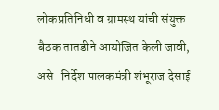लोकप्रतिनिधी व ग्रामस्थ यांची संयुक्त बैठक तातडीने आयोजित केली जावी, असे   निर्देश पालकमंत्री शंभूराज देसाई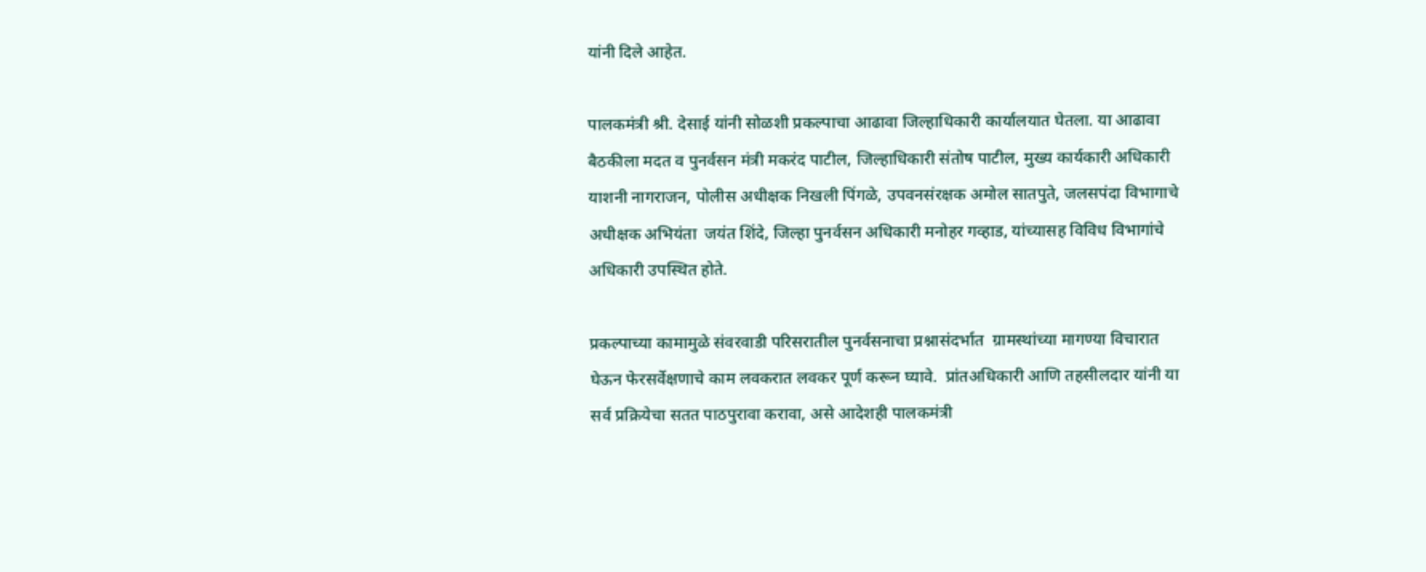यांनी दिले आहेत.

पालकमंत्री श्री. देसाई यांनी सोळशी प्रकल्पाचा आढावा जिल्हाधिकारी कार्यालयात घेतला. या आढावा बैठकीला मदत व पुनर्वसन मंत्री मकरंद पाटील, जिल्हाधिकारी संतोष पाटील, मुख्य कार्यकारी अधिकारी याशनी नागराजन, पोलीस अधीक्षक निखली पिंगळे, उपवनसंरक्षक अमोल सातपुते, जलसपंदा विभागाचे अधीक्षक अभियंता  जयंत शिंदे, जिल्हा पुनर्वसन अधिकारी मनोहर गव्हाड, यांच्यासह विविध विभागांचे अधिकारी उपस्थित होते.

प्रकल्पाच्या कामामुळे संवरवाडी परिसरातील पुनर्वसनाचा प्रश्नासंदर्भात  ग्रामस्थांच्या मागण्या विचारात घेऊन फेरसर्वेक्षणाचे काम लवकरात लवकर पूर्ण करून घ्यावे.  प्रांतअधिकारी आणि तहसीलदार यांनी या सर्व प्रक्रियेचा सतत पाठपुरावा करावा, असे आदेशही पालकमंत्री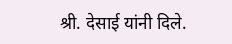श्री. देसाई यांनी दिले.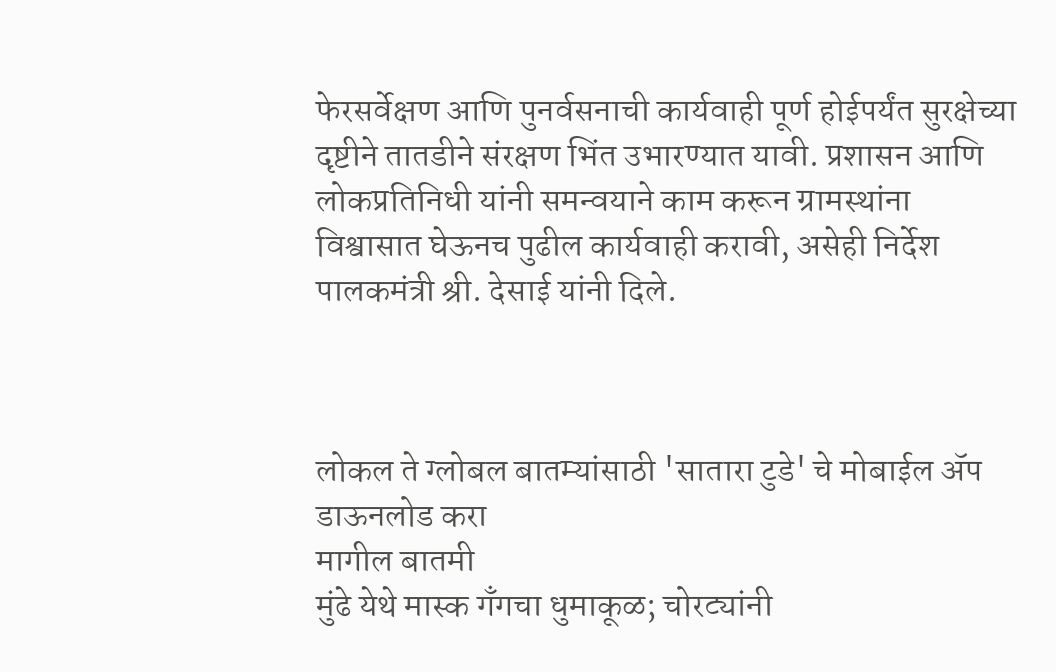फेरसर्वेक्षण आणि पुनर्वसनाची कार्यवाही पूर्ण होईपर्यंत सुरक्षेच्या दृष्टीने तातडीने संरक्षण भिंत उभारण्यात यावी. प्रशासन आणि लोकप्रतिनिधी यांनी समन्वयाने काम करून ग्रामस्थांना विश्वासात घेऊनच पुढील कार्यवाही करावी, असेही निर्देश पालकमंत्री श्री. देसाई यांनी दिले.



लोकल ते ग्लोबल बातम्यांसाठी 'सातारा टुडे' चे मोबाईल ॲप डाऊनलोड करा
मागील बातमी
मुंढे येथे मास्क गँगचा धुमाकूळ; चोरट्यांनी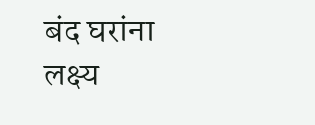बंद घरांना लक्ष्य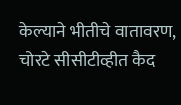केल्याने भीतीचे वातावरण, चोरटे सीसीटीव्हीत कैद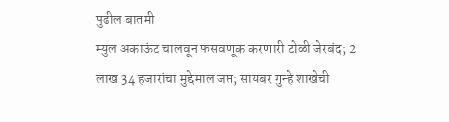पुढील बातमी
म्युल अकाऊंट चालवून फसवणूक करणारी टोळी जेरबंद; 2 लाख 34 हजारांचा मुद्देमाल जप्त; सायबर गुन्हे शाखेची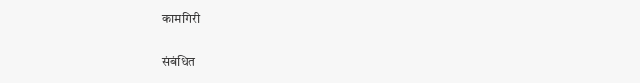कामगिरी

संबंधित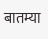बातम्या